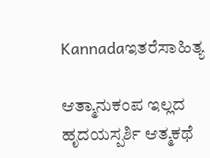Kannadaಇತರೆಸಾಹಿತ್ಯ

ಆತ್ಮಾನುಕಂಪ ಇಲ್ಲದ ಹೃದಯಸ್ಪರ್ಶಿ ಆತ್ಮಕಥೆ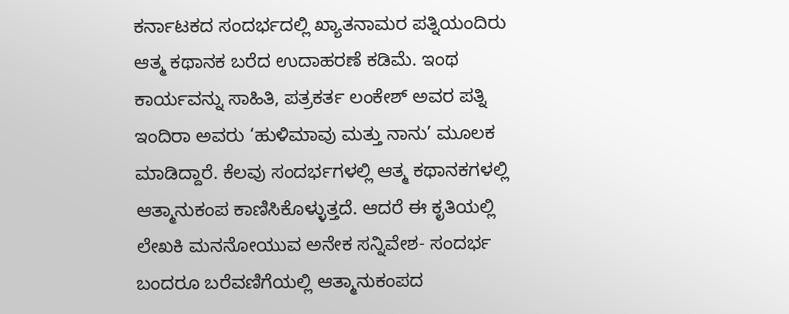ಕರ್ನಾಟಕದ ಸಂದರ್ಭದಲ್ಲಿ ಖ್ಯಾತನಾಮರ ಪತ್ನಿಯಂದಿರು ಆತ್ಮ ಕಥಾನಕ ಬರೆದ ಉದಾಹರಣೆ ಕಡಿಮೆ. ಇಂಥ ಕಾರ್ಯವನ್ನು ಸಾಹಿತಿ, ಪತ್ರಕರ್ತ ಲಂಕೇಶ್ ಅವರ ಪತ್ನಿ ಇಂದಿರಾ ಅವರು ‘ಹುಳಿಮಾವು ಮತ್ತು ನಾನು’ ಮೂಲಕ ಮಾಡಿದ್ದಾರೆ. ಕೆಲವು ಸಂದರ್ಭಗಳಲ್ಲಿ ಆತ್ಮ ಕಥಾನಕಗಳಲ್ಲಿ ಆತ್ಮಾನುಕಂಪ ಕಾಣಿಸಿಕೊಳ್ಳುತ್ತದೆ. ಆದರೆ ಈ ಕೃತಿಯಲ್ಲಿ ಲೇಖಕಿ ಮನನೋಯುವ ಅನೇಕ ಸನ್ನಿವೇಶ- ಸಂದರ್ಭ ಬಂದರೂ ಬರೆವಣಿಗೆಯಲ್ಲಿ ಆತ್ಮಾನುಕಂಪದ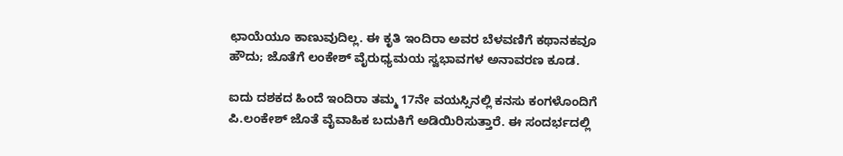ಛಾಯೆಯೂ ಕಾಣುವುದಿಲ್ಲ. ಈ ಕೃತಿ ಇಂದಿರಾ ಅವರ ಬೆಳವಣಿಗೆ ಕಥಾನಕವೂ ಹೌದು; ಜೊತೆಗೆ ಲಂಕೇಶ್ ವೈರುಧ್ಯಮಯ ಸ್ವಭಾವಗಳ ಅನಾವರಣ ಕೂಡ.

ಐದು ದಶಕದ ಹಿಂದೆ ಇಂದಿರಾ ತಮ್ಮ 17ನೇ ವಯಸ್ಸಿನಲ್ಲಿ ಕನಸು ಕಂಗಳೊಂದಿಗೆ ಪಿ.ಲಂಕೇಶ್ ಜೊತೆ ವೈವಾಹಿಕ ಬದುಕಿಗೆ ಅಡಿಯಿರಿಸುತ್ತಾರೆ. ಈ ಸಂದರ್ಭದಲ್ಲಿ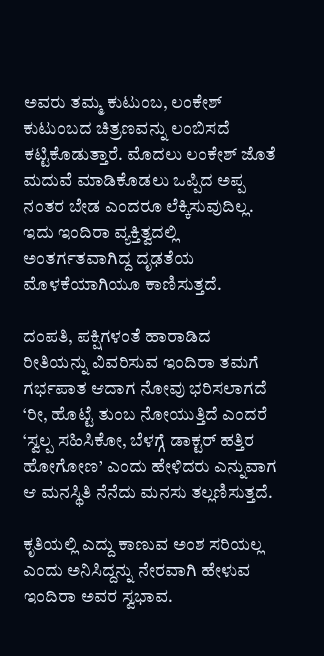ಅವರು ತಮ್ಮ ಕುಟುಂಬ, ಲಂಕೇಶ್ ಕುಟುಂಬದ ಚಿತ್ರಣವನ್ನು ಲಂಬಿಸದೆ ಕಟ್ಟಿಕೊಡುತ್ತಾರೆ. ಮೊದಲು ಲಂಕೇಶ್ ಜೊತೆ ಮದುವೆ ಮಾಡಿಕೊಡಲು ಒಪ್ಪಿದ ಅಪ್ಪ ನಂತರ ಬೇಡ ಎಂದರೂ ಲೆಕ್ಕಿಸುವುದಿಲ್ಲ. ಇದು ಇಂದಿರಾ ವ್ಯಕ್ತಿತ್ವದಲ್ಲಿ ಅಂತರ್ಗತವಾಗಿದ್ದ ದೃಢತೆಯ ಮೊಳಕೆಯಾಗಿಯೂ ಕಾಣಿಸುತ್ತದೆ.

ದಂಪತಿ, ಪಕ್ಷಿಗಳಂತೆ ಹಾರಾಡಿದ ರೀತಿಯನ್ನು ವಿವರಿಸುವ ಇಂದಿರಾ ತಮಗೆ ಗರ್ಭಪಾತ ಆದಾಗ ನೋವು ಭರಿಸಲಾಗದೆ ‘ರೀ, ಹೊಟ್ಟೆ ತುಂಬ ನೋಯುತ್ತಿದೆ ಎಂದರೆ ‘ಸ್ವಲ್ಪ ಸಹಿಸಿಕೋ, ಬೆಳಗ್ಗೆ ಡಾಕ್ಟರ್ ಹತ್ತಿರ ಹೋಗೋಣ’ ಎಂದು ಹೇಳಿದರು ಎನ್ನುವಾಗ ಆ ಮನಸ್ಥಿತಿ ನೆನೆದು ಮನಸು ತಲ್ಲಣಿಸುತ್ತದೆ.

ಕೃತಿಯಲ್ಲಿ ಎದ್ದು ಕಾಣುವ ಅಂಶ ಸರಿಯಲ್ಲ ಎಂದು ಅನಿಸಿದ್ದನ್ನು ನೇರವಾಗಿ ಹೇಳುವ ಇಂದಿರಾ ಅವರ ಸ್ವಭಾವ.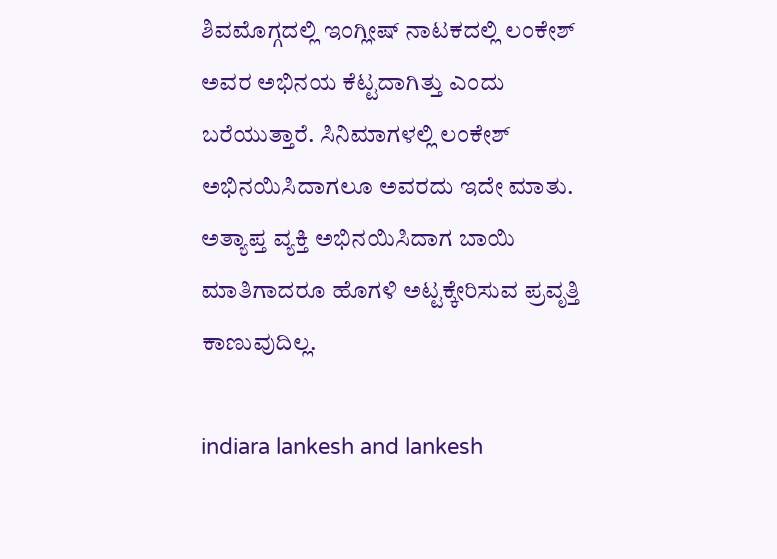ಶಿವಮೊಗ್ಗದಲ್ಲಿ ಇಂಗ್ಲೀಷ್ ನಾಟಕದಲ್ಲಿ ಲಂಕೇಶ್ ಅವರ ಅಭಿನಯ ಕೆಟ್ಟದಾಗಿತ್ತು ಎಂದು ಬರೆಯುತ್ತಾರೆ. ಸಿನಿಮಾಗಳಲ್ಲಿ ಲಂಕೇಶ್ ಅಭಿನಯಿಸಿದಾಗಲೂ ಅವರದು ಇದೇ ಮಾತು. ಅತ್ಯಾಪ್ತ ವ್ಯಕ್ತಿ ಅಭಿನಯಿಸಿದಾಗ ಬಾಯಿ ಮಾತಿಗಾದರೂ ಹೊಗಳಿ ಅಟ್ಟಕ್ಕೇರಿಸುವ ಪ್ರವೃತ್ತಿ ಕಾಣುವುದಿಲ್ಲ.

indiara lankesh and lankesh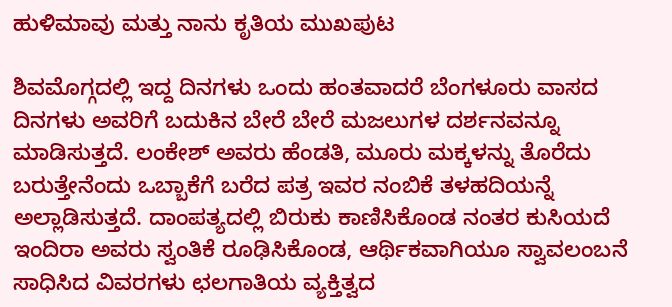ಹುಳಿಮಾವು ಮತ್ತು ನಾನು ಕೃತಿಯ ಮುಖಪುಟ

ಶಿವಮೊಗ್ಗದಲ್ಲಿ ಇದ್ದ ದಿನಗಳು ಒಂದು ಹಂತವಾದರೆ ಬೆಂಗಳೂರು ವಾಸದ ದಿನಗಳು ಅವರಿಗೆ ಬದುಕಿನ ಬೇರೆ ಬೇರೆ ಮಜಲುಗಳ ದರ್ಶನವನ್ನೂ ಮಾಡಿಸುತ್ತದೆ. ಲಂಕೇಶ್ ಅವರು ಹೆಂಡತಿ, ಮೂರು ಮಕ್ಕಳನ್ನು ತೊರೆದು ಬರುತ್ತೇನೆಂದು ಒಬ್ಬಾಕೆಗೆ ಬರೆದ ಪತ್ರ ಇವರ ನಂಬಿಕೆ ತಳಹದಿಯನ್ನೆ ಅಲ್ಲಾಡಿಸುತ್ತದೆ. ದಾಂಪತ್ಯದಲ್ಲಿ ಬಿರುಕು ಕಾಣಿಸಿಕೊಂಡ ನಂತರ ಕುಸಿಯದೆ ಇಂದಿರಾ ಅವರು ಸ್ವಂತಿಕೆ ರೂಢಿಸಿಕೊಂಡ, ಆರ್ಥಿಕವಾಗಿಯೂ ಸ್ವಾವಲಂಬನೆ ಸಾಧಿಸಿದ ವಿವರಗಳು ಛಲಗಾತಿಯ ವ್ಯಕ್ತಿತ್ವದ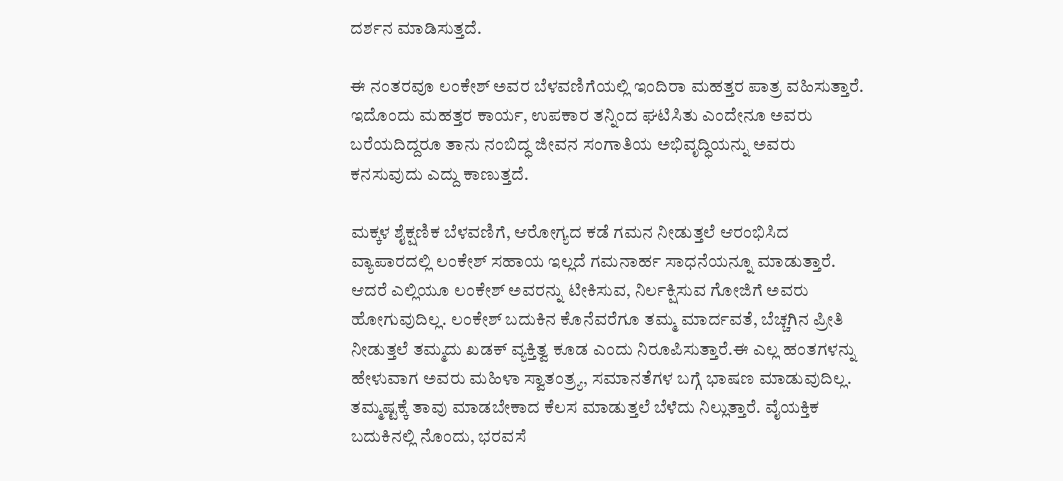ದರ್ಶನ ಮಾಡಿಸುತ್ತದೆ.

ಈ ನಂತರವೂ ಲಂಕೇಶ್ ಅವರ ಬೆಳವಣಿಗೆಯಲ್ಲಿ ಇಂದಿರಾ ಮಹತ್ತರ ಪಾತ್ರ ವಹಿಸುತ್ತಾರೆ. ಇದೊಂದು ಮಹತ್ತರ ಕಾರ್ಯ, ಉಪಕಾರ ತನ್ನಿಂದ ಘಟಿಸಿತು ಎಂದೇನೂ ಅವರು ಬರೆಯದಿದ್ದರೂ ತಾನು ನಂಬಿದ್ಧ ಜೀವನ ಸಂಗಾತಿಯ ಅಭಿವೃದ್ಧಿಯನ್ನು ಅವರು ಕನಸುವುದು ಎದ್ದು ಕಾಣುತ್ತದೆ.

ಮಕ್ಕಳ ಶೈಕ್ಷಣಿಕ ಬೆಳವಣಿಗೆ, ಆರೋಗ್ಯದ ಕಡೆ ಗಮನ ನೀಡುತ್ತಲೆ ಆರಂಭಿಸಿದ ವ್ಯಾಪಾರದಲ್ಲಿ ಲಂಕೇಶ್ ಸಹಾಯ ಇಲ್ಲದೆ ಗಮನಾರ್ಹ ಸಾಧನೆಯನ್ನೂ ಮಾಡುತ್ತಾರೆ. ಆದರೆ ಎಲ್ಲಿಯೂ ಲಂಕೇಶ್ ಅವರನ್ನು ಟೀಕಿಸುವ, ನಿರ್ಲಕ್ಷಿಸುವ ಗೋಜಿಗೆ ಅವರು ಹೋಗುವುದಿಲ್ಲ. ಲಂಕೇಶ್ ಬದುಕಿನ ಕೊನೆವರೆಗೂ ತಮ್ಮ ಮಾರ್ದವತೆ, ಬೆಚ್ಚಗಿನ ಪ್ರೀತಿ ನೀಡುತ್ತಲೆ ತಮ್ಮದು ಖಡಕ್ ವ್ಯಕ್ತಿತ್ವ ಕೂಡ ಎಂದು ನಿರೂಪಿಸುತ್ತಾರೆ.ಈ ಎಲ್ಲ ಹಂತಗಳನ್ನು ಹೇಳುವಾಗ ಅವರು ಮಹಿಳಾ ಸ್ವಾತಂತ್ರ್ಯ, ಸಮಾನತೆಗಳ ಬಗ್ಗೆ ಭಾಷಣ ಮಾಡುವುದಿಲ್ಲ. ತಮ್ಮಷ್ಟಕ್ಕೆ ತಾವು ಮಾಡಬೇಕಾದ ಕೆಲಸ ಮಾಡುತ್ತಲೆ ಬೆಳೆದು ನಿಲ್ಲುತ್ತಾರೆ. ವೈಯಕ್ತಿಕ ಬದುಕಿನಲ್ಲಿ ನೊಂದು, ಭರವಸೆ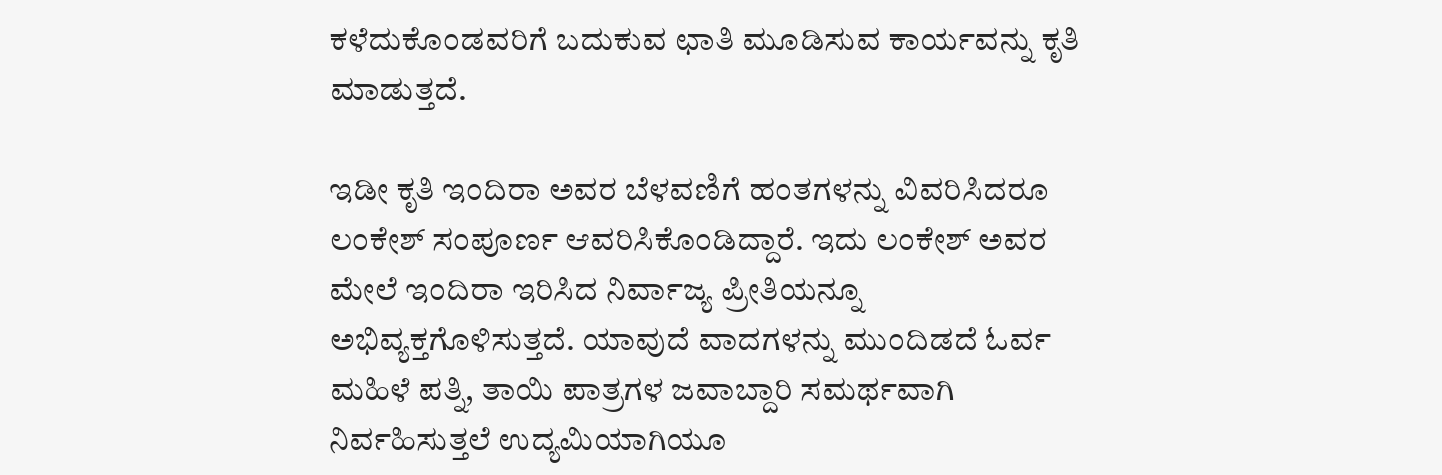ಕಳೆದುಕೊಂಡವರಿಗೆ ಬದುಕುವ ಛಾತಿ ಮೂಡಿಸುವ ಕಾರ್ಯವನ್ನು ಕೃತಿ ಮಾಡುತ್ತದೆ.

ಇಡೀ ಕೃತಿ ಇಂದಿರಾ ಅವರ ಬೆಳವಣಿಗೆ ಹಂತಗಳನ್ನು ವಿವರಿಸಿದರೂ ಲಂಕೇಶ್ ಸಂಪೂರ್ಣ ಆವರಿಸಿಕೊಂಡಿದ್ದಾರೆ. ಇದು ಲಂಕೇಶ್ ಅವರ ಮೇಲೆ ಇಂದಿರಾ ಇರಿಸಿದ ನಿರ್ವಾಜ್ಯ ಪ್ರೀತಿಯನ್ನೂ ಅಭಿವ್ಯಕ್ತಗೊಳಿಸುತ್ತದೆ. ಯಾವುದೆ ವಾದಗಳನ್ನು ಮುಂದಿಡದೆ ಓರ್ವ ಮಹಿಳೆ ಪತ್ನಿ, ತಾಯಿ ಪಾತ್ರಗಳ ಜವಾಬ್ದಾರಿ ಸಮರ್ಥವಾಗಿ ನಿರ್ವಹಿಸುತ್ತಲೆ ಉದ್ಯಮಿಯಾಗಿಯೂ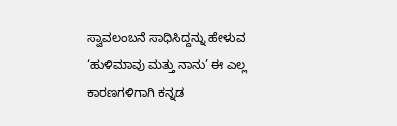ಸ್ವಾವಲಂಬನೆ ಸಾಧಿಸಿದ್ದನ್ನು ಹೇಳುವ ‘ಹುಳಿಮಾವು ಮತ್ತು ನಾನು’ ಈ ಎಲ್ಲ ಕಾರಣಗಳಿಗಾಗಿ ಕನ್ನಡ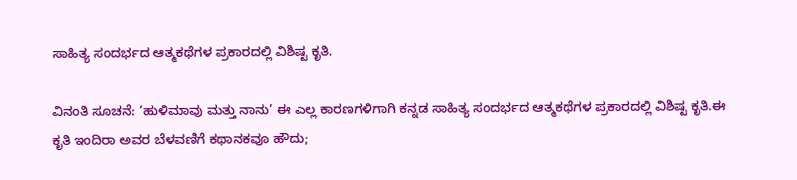ಸಾಹಿತ್ಯ ಸಂದರ್ಭದ ಆತ್ಮಕಥೆಗಳ ಪ್ರಕಾರದಲ್ಲಿ ವಿಶಿಷ್ಟ ಕೃತಿ.

ವಿನಂತಿ ಸೂಚನೆ: ‘ಹುಳಿಮಾವು ಮತ್ತು ನಾನು’ ಈ ಎಲ್ಲ ಕಾರಣಗಳಿಗಾಗಿ ಕನ್ನಡ ಸಾಹಿತ್ಯ ಸಂದರ್ಭದ ಆತ್ಮಕಥೆಗಳ ಪ್ರಕಾರದಲ್ಲಿ ವಿಶಿಷ್ಟ ಕೃತಿ.ಈ ಕೃತಿ ಇಂದಿರಾ ಅವರ ಬೆಳವಣಿಗೆ ಕಥಾನಕವೂ ಹೌದು;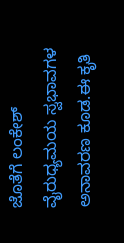ಜೊತೆಗೆ ಲಂಕೇಶ್ ವೈರುಧ್ಯಮಯ ಸ್ವಭಾವಗಳ ಅನಾವರಣ ಕೂಡ.ಈ ಕೃತಿ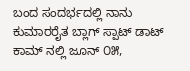ಬಂದ ಸಂದರ್ಭದಲ್ಲಿ ನಾನು ಕುಮಾರರೈತ ಬ್ಲಾಗ್‌ ಸ್ಪಾಟ್‌ ಡಾಟ್‌ ಕಾಮ್‌ ನಲ್ಲಿ ಜೂನ್‌ ೦೫,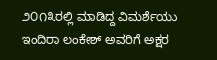೨೦೧೩ರಲ್ಲಿ ಮಾಡಿದ್ದ ವಿಮರ್ಶೆಯು ಇಂದಿರಾ ಲಂಕೇಶ್‌ ಅವರಿಗೆ ಅಕ್ಷರ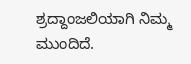ಶ್ರದ್ದಾಂಜಲಿಯಾಗಿ ನಿಮ್ಮ ಮುಂದಿದೆ.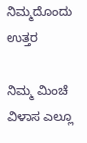ನಿಮ್ಮದೊಂದು ಉತ್ತರ

ನಿಮ್ಮ ಮಿಂಚೆ ವಿಳಾಸ ಎಲ್ಲೂ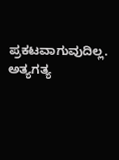ಪ್ರಕಟವಾಗುವುದಿಲ್ಲ. ಅತ್ಯಗತ್ಯ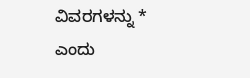ವಿವರಗಳನ್ನು * ಎಂದು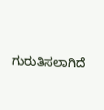ಗುರುತಿಸಲಾಗಿದೆ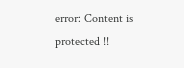error: Content is protected !!